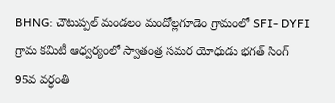BHNG: చౌటుప్పల్ మండలం మందోల్లగూడెం గ్రామంలో SFI- DYFI గ్రామ కమిటీ ఆధ్వర్యంలో స్వాతంత్ర సమర యోధుడు భగత్ సింగ్ 95వ వర్ధంతి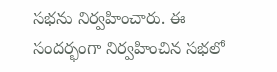సభను నిర్వహించారు. ఈ సందర్భంగా నిర్వహించిన సభలో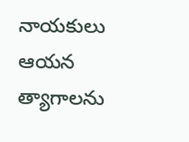నాయకులు ఆయన త్యాగాలను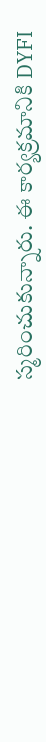స్మరించుకున్నారు. ఈ కార్యక్రమానికి DYFI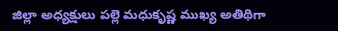జిల్లా అధ్యక్షులు పల్లె మధుకృష్ణ ముఖ్య అతిథిగా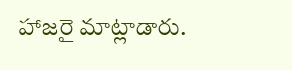హాజరై మాట్లాడారు.